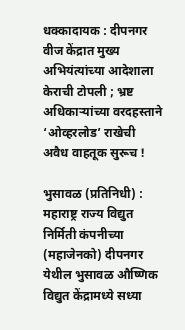धक्कादायक : दीपनगर वीज केंद्रात मुख्य अभियंत्यांच्या आदेशाला केराची टोपली ; भ्रष्ट अधिकाऱ्यांच्या वरदहस्ताने ‘ओव्हरलोड’ राखेची अवैध वाहतूक सुरूच !

भुसावळ (प्रतिनिधी) : महाराष्ट्र राज्य विद्युत निर्मिती कंपनीच्या (महाजेनको) दीपनगर येथील भुसावळ औष्णिक विद्युत केंद्रामध्ये सध्या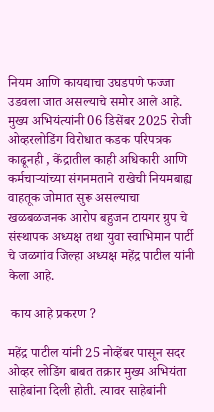नियम आणि कायद्याचा उघडपणे फज्जा उडवला जात असल्याचे समोर आले आहे. मुख्य अभियंत्यांनी 06 डिसेंबर 2025 रोजी ओव्हरलोडिंग विरोधात कडक परिपत्रक काढूनही , केंद्रातील काही अधिकारी आणि कर्मचाऱ्यांच्या संगनमताने राखेची नियमबाह्य वाहतूक जोमात सुरू असल्याचा खळबळजनक आरोप बहुजन टायगर ग्रुप चे संस्थापक अध्यक्ष तथा युवा स्वाभिमान पार्टी चे जळगांव जिल्हा अध्यक्ष महेंद्र पाटील यांनी केला आहे.

 काय आहे प्रकरण ?

महेंद्र पाटील यांनी 25 नोव्हेंबर पासून सदर ओव्हर लोडिंग बाबत तक्रार मुख्य अभियंता साहेबांना दिली होती. त्यावर साहेबांनी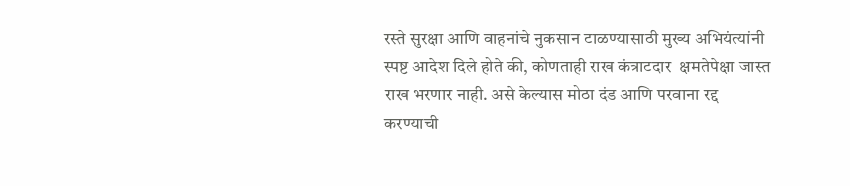रस्ते सुरक्षा आणि वाहनांचे नुकसान टाळण्यासाठी मुख्य अभियंत्यांनी स्पष्ट आदेश दिले होते की, कोणताही राख कंत्राटदार  क्षमतेपेक्षा जास्त राख भरणार नाही. असे केल्यास मोठा दंड आणि परवाना रद्द करण्याची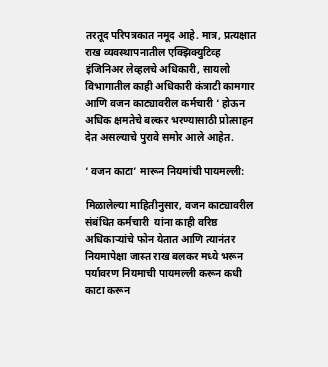तरतूद परिपत्रकात नमूद आहे. मात्र, प्रत्यक्षात राख व्यवस्थापनातील एक्झिक्युटिव्ह इंजिनिअर लेव्हलचे अधिकारी, सायलो  विभागातील काही अधिकारी कंत्राटी कामगार आणि वजन काट्यावरील कर्मचारी ‘ होऊन अधिक क्षमतेचे बल्कर भरण्यासाठी प्रोत्साहन देत असल्याचे पुरावे समोर आले आहेत.

‘ वजन काटा’ मारून नियमांची पायमल्ली:

मिळालेल्या माहितीनुसार, वजन काट्यावरील संबंधित कर्मचारी  यांना काही वरिष्ठ अधिकाऱ्यांचे फोन येतात आणि त्यानंतर नियमापेक्षा जास्त राख बलकर मध्ये भरून पर्यावरण नियमाची पायमल्ली करून कधी काटा करून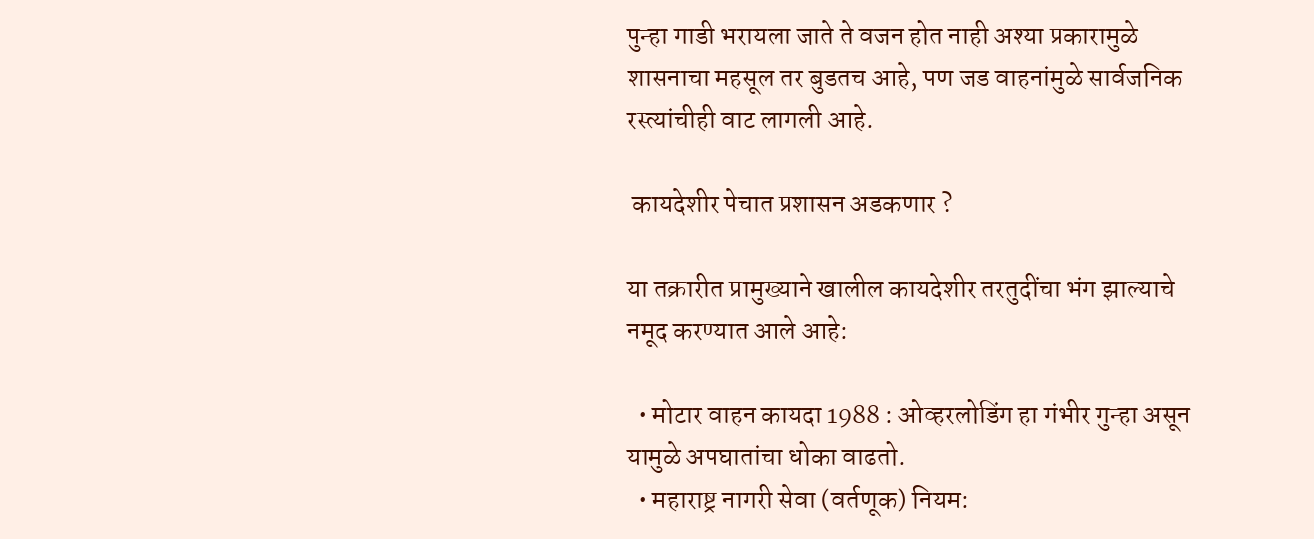पुन्हा गाडी भरायला जाते ते वजन होत नाही अश्या प्रकारामुळे शासनाचा महसूल तर बुडतच आहे, पण जड वाहनांमुळे सार्वजनिक रस्त्यांचीही वाट लागली आहे.

 कायदेशीर पेचात प्रशासन अडकणार ?

या तक्रारीत प्रामुख्याने खालील कायदेशीर तरतुदींचा भंग झाल्याचे नमूद करण्यात आले आहे:

  • मोटार वाहन कायदा 1988 : ओव्हरलोडिंग हा गंभीर गुन्हा असून यामुळे अपघातांचा धोका वाढतो.
  • महाराष्ट्र नागरी सेवा (वर्तणूक) नियम: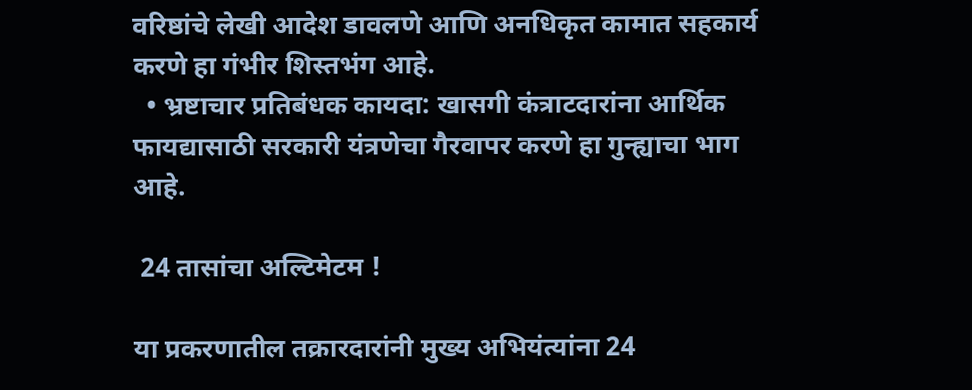वरिष्ठांचे लेखी आदेश डावलणे आणि अनधिकृत कामात सहकार्य करणे हा गंभीर शिस्तभंग आहे.
  • भ्रष्टाचार प्रतिबंधक कायदा: खासगी कंत्राटदारांना आर्थिक फायद्यासाठी सरकारी यंत्रणेचा गैरवापर करणे हा गुन्ह्याचा भाग आहे.

 24 तासांचा अल्टिमेटम !

या प्रकरणातील तक्रारदारांनी मुख्य अभियंत्यांना 24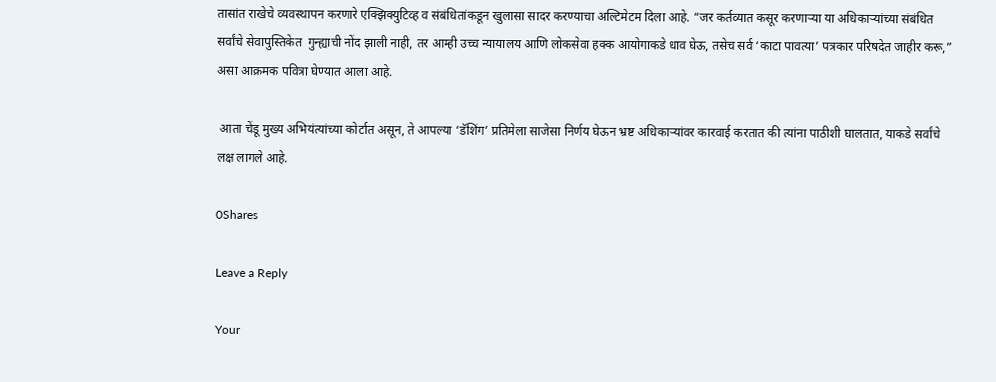तासांत राखेचे व्यवस्थापन करणारे एक्झिक्युटिव्ह व संबंधितांकडून खुलासा सादर करण्याचा अल्टिमेटम दिला आहे. “जर कर्तव्यात कसूर करणाऱ्या या अधिकाऱ्यांच्या संबंधित सर्वांचे सेवापुस्तिकेत  गुन्ह्याची नोंद झाली नाही, तर आम्ही उच्च न्यायालय आणि लोकसेवा हक्क आयोगाकडे धाव घेऊ, तसेच सर्व ‘काटा पावत्या’ पत्रकार परिषदेत जाहीर करू,” असा आक्रमक पवित्रा घेण्यात आला आहे.

 आता चेंडू मुख्य अभियंत्यांच्या कोर्टात असून, ते आपल्या ‘डॅशिंग’ प्रतिमेला साजेसा निर्णय घेऊन भ्रष्ट अधिकाऱ्यांवर कारवाई करतात की त्यांना पाठीशी घालतात, याकडे सर्वांचे लक्ष लागले आहे.

0Shares

Leave a Reply

Your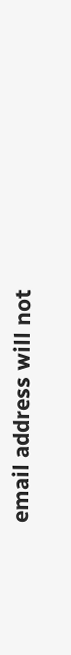email address will not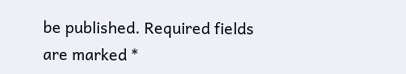be published. Required fields are marked *